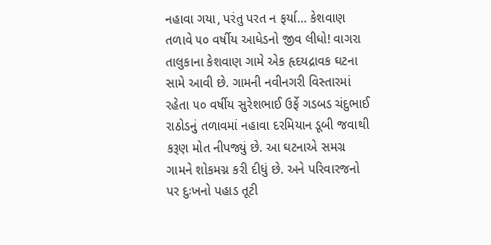નહાવા ગયા, પરંતુ પરત ન ફર્યા… કેશવાણ તળાવે ૫૦ વર્ષીય આધેડનો જીવ લીધો! વાગરા તાલુકાના કેશવાણ ગામે એક હૃદયદ્રાવક ઘટના સામે આવી છે. ગામની નવીનગરી વિસ્તારમાં રહેતા ૫૦ વર્ષીય સુરેશભાઈ ઉર્ફે ગડબડ ચંદુભાઈ રાઠોડનું તળાવમાં નહાવા દરમિયાન ડૂબી જવાથી કરૂણ મોત નીપજ્યું છે. આ ઘટનાએ સમગ્ર ગામને શોકમગ્ન કરી દીધું છે. અને પરિવારજનો પર દુઃખનો પહાડ તૂટી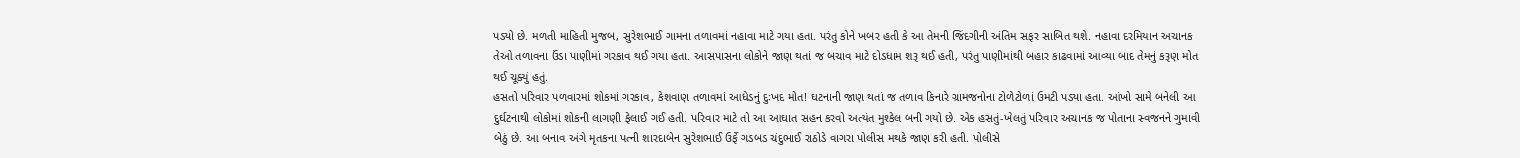પડ્યો છે. મળતી માહિતી મુજબ, સુરેશભાઈ ગામના તળાવમાં નહાવા માટે ગયા હતા. પરંતુ કોને ખબર હતી કે આ તેમની જિંદગીની અંતિમ સફર સાબિત થશે. નહાવા દરમિયાન અચાનક તેઓ તળાવના ઉંડા પાણીમાં ગરકાવ થઈ ગયા હતા. આસપાસના લોકોને જાણ થતાં જ બચાવ માટે દોડધામ શરૂ થઈ હતી, પરંતુ પાણીમાંથી બહાર કાઢવામાં આવ્યા બાદ તેમનું કરૂણ મોત થઈ ચૂક્યું હતું.
હસતો પરિવાર પળવારમાં શોકમાં ગરકાવ, કેશવાણ તળાવમાં આધેડનું દુઃખદ મોત! ઘટનાની જાણ થતાં જ તળાવ કિનારે ગ્રામજનોના ટોળેટોળાં ઉમટી પડ્યા હતા. આંખો સામે બનેલી આ દુર્ઘટનાથી લોકોમાં શોકની લાગણી ફેલાઈ ગઈ હતી. પરિવાર માટે તો આ આઘાત સહન કરવો અત્યંત મુશ્કેલ બની ગયો છે. એક હસતું-ખેલતું પરિવાર અચાનક જ પોતાના સ્વજનને ગુમાવી બેઠું છે. આ બનાવ અંગે મૃતકના પત્ની શારદાબેન સુરેશભાઈ ઉર્ફે ગડબડ ચંદુભાઈ રાઠોડે વાગરા પોલીસ મથકે જાણ કરી હતી. પોલીસે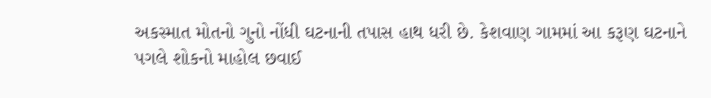અકસ્માત મોતનો ગુનો નોંધી ઘટનાની તપાસ હાથ ધરી છે. કેશવાણ ગામમાં આ કરૂણ ઘટનાને પગલે શોકનો માહોલ છવાઈ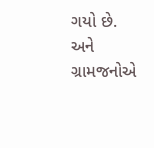ગયો છે. અને ગ્રામજનોએ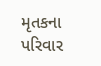મૃતકના પરિવાર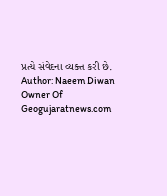પ્રત્યે સંવેદના વ્યક્ત કરી છે.
Author: Naeem Diwan
Owner Of Geogujaratnews.com